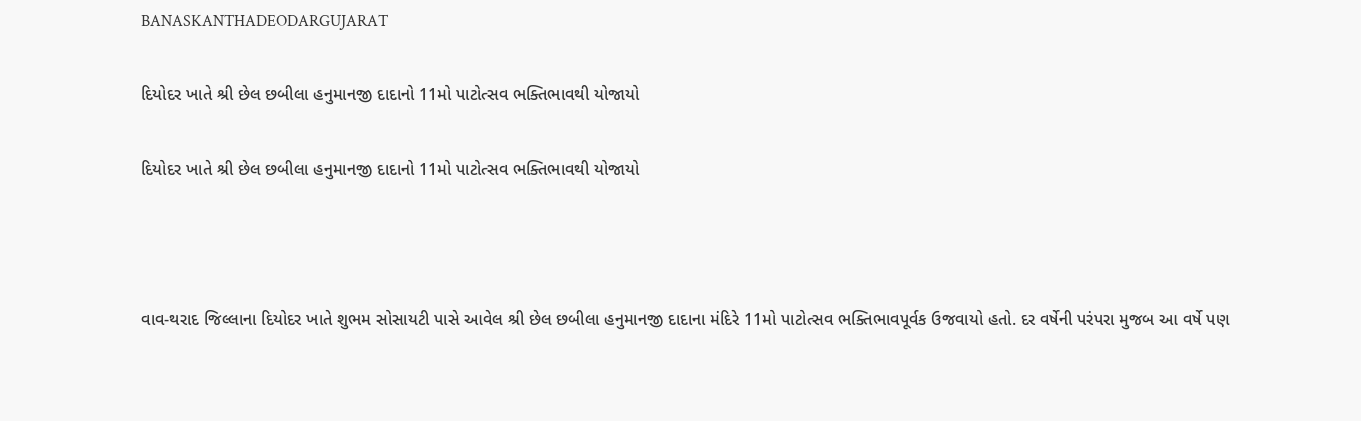BANASKANTHADEODARGUJARAT

દિયોદર ખાતે શ્રી છેલ છબીલા હનુમાનજી દાદાનો 11મો પાટોત્સવ ભક્તિભાવથી યોજાયો

દિયોદર ખાતે શ્રી છેલ છબીલા હનુમાનજી દાદાનો 11મો પાટોત્સવ ભક્તિભાવથી યોજાયો



વાવ-થરાદ જિલ્લાના દિયોદર ખાતે શુભમ સોસાયટી પાસે આવેલ શ્રી છેલ છબીલા હનુમાનજી દાદાના મંદિરે 11મો પાટોત્સવ ભક્તિભાવપૂર્વક ઉજવાયો હતો. દર વર્ષેની પરંપરા મુજબ આ વર્ષે પણ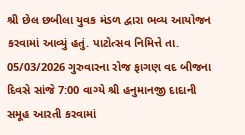શ્રી છેલ છબીલા યુવક મંડળ દ્વારા ભવ્ય આયોજન કરવામાં આવ્યું હતું. પાટોત્સવ નિમિત્તે તા. 05/03/2026 ગુરુવારના રોજ ફાગણ વદ બીજના દિવસે સાંજે 7:00 વાગ્યે શ્રી હનુમાનજી દાદાની સમૂહ આરતી કરવામાં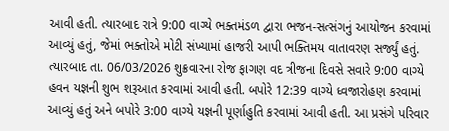આવી હતી. ત્યારબાદ રાત્રે 9:00 વાગ્યે ભક્તમંડળ દ્વારા ભજન-સત્સંગનું આયોજન કરવામાં આવ્યું હતું, જેમાં ભક્તોએ મોટી સંખ્યામાં હાજરી આપી ભક્તિમય વાતાવરણ સર્જ્યું હતું. ત્યારબાદ તા. 06/03/2026 શુક્રવારના રોજ ફાગણ વદ ત્રીજના દિવસે સવારે 9:00 વાગ્યે હવન યજ્ઞની શુભ શરૂઆત કરવામાં આવી હતી. બપોરે 12:39 વાગ્યે ધ્વજારોહણ કરવામાં આવ્યું હતું અને બપોરે 3:00 વાગ્યે યજ્ઞની પૂર્ણાહુતિ કરવામાં આવી હતી. આ પ્રસંગે પરિવાર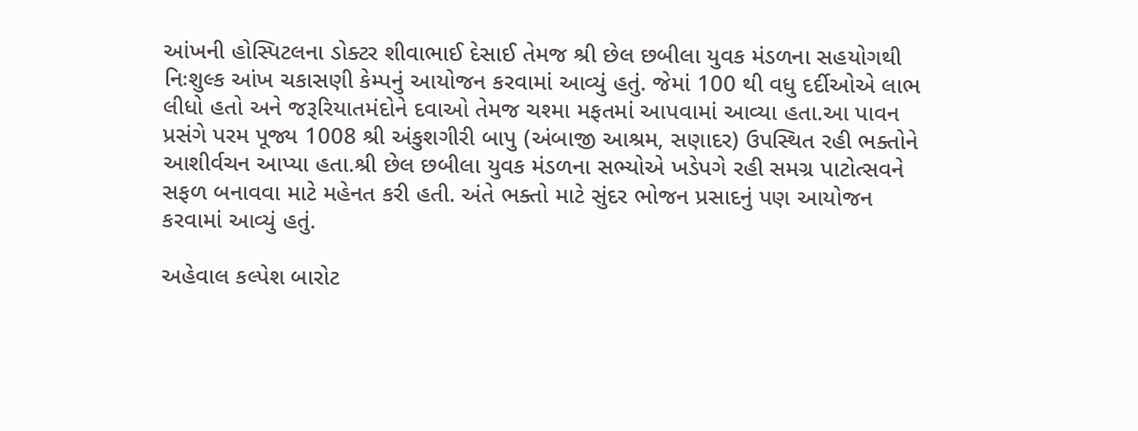આંખની હોસ્પિટલના ડોક્ટર શીવાભાઈ દેસાઈ તેમજ શ્રી છેલ છબીલા યુવક મંડળના સહયોગથી નિઃશુલ્ક આંખ ચકાસણી કેમ્પનું આયોજન કરવામાં આવ્યું હતું. જેમાં 100 થી વધુ દર્દીઓએ લાભ લીધો હતો અને જરૂરિયાતમંદોને દવાઓ તેમજ ચશ્મા મફતમાં આપવામાં આવ્યા હતા.આ પાવન પ્રસંગે પરમ પૂજ્ય 1008 શ્રી અંકુશગીરી બાપુ (અંબાજી આશ્રમ, સણાદર) ઉપસ્થિત રહી ભક્તોને આશીર્વચન આપ્યા હતા.શ્રી છેલ છબીલા યુવક મંડળના સભ્યોએ ખડેપગે રહી સમગ્ર પાટોત્સવને સફળ બનાવવા માટે મહેનત કરી હતી. અંતે ભક્તો માટે સુંદર ભોજન પ્રસાદનું પણ આયોજન કરવામાં આવ્યું હતું.

અહેવાલ કલ્પેશ બારોટ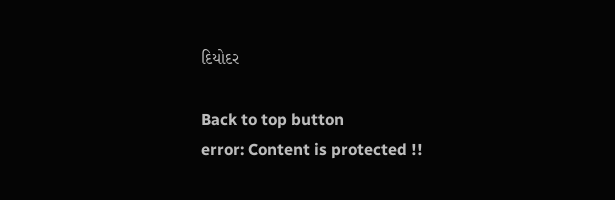દિયોદર

Back to top button
error: Content is protected !!